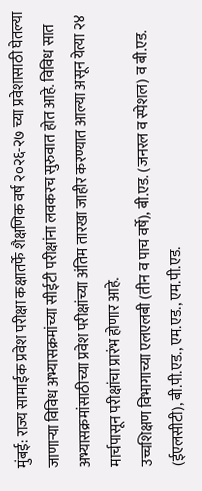मुंबई: राज्य सामाईक प्रवेश परीक्षा कक्षातर्फे शैक्षणिक वर्ष २०२६-२७ च्या प्रवेशासाठी घेतल्या जाणाऱ्या विविध अभ्यासक्रमांच्या सीईटी परीक्षांना लवकरच सुरुवात होत आहे. विविध सात अभ्यासक्रमांसाठीच्या प्रवेश परीक्षांच्या अंतिम तारखा जाहीर करण्यात आल्या असून येत्या २४ मार्चपासून परीक्षांचा प्रारंभ होणार आहे.
उच्चशिक्षण विभागाच्या एलएलबी (तीन व पाच वर्षे), बी.एड. (जनरल व स्पेशल) व बी.एड. (ईएलसीटी), बी.पी.एड., एम.एड., एम.पी.एड.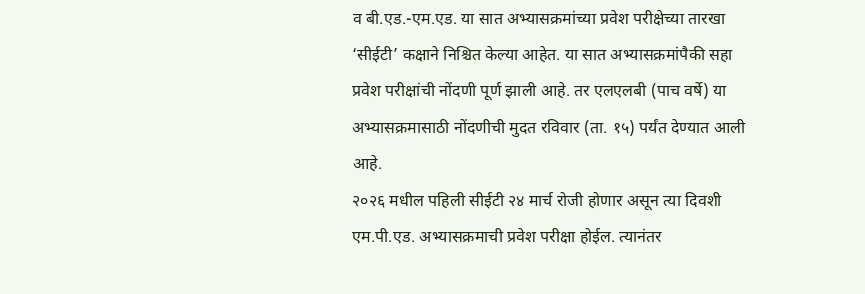व बी.एड.-एम.एड. या सात अभ्यासक्रमांच्या प्रवेश परीक्षेच्या तारखा ‘सीईटी’ कक्षाने निश्चित केल्या आहेत. या सात अभ्यासक्रमांपैकी सहा प्रवेश परीक्षांची नोंदणी पूर्ण झाली आहे. तर एलएलबी (पाच वर्षे) या अभ्यासक्रमासाठी नोंदणीची मुदत रविवार (ता. १५) पर्यंत देण्यात आली आहे.
२०२६ मधील पहिली सीईटी २४ मार्च रोजी होणार असून त्या दिवशी एम.पी.एड. अभ्यासक्रमाची प्रवेश परीक्षा होईल. त्यानंतर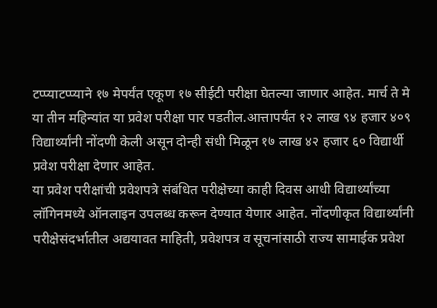टप्प्याटप्प्याने १७ मेपर्यंत एकूण १७ सीईटी परीक्षा घेतल्या जाणार आहेत. मार्च ते मे या तीन महिन्यांत या प्रवेश परीक्षा पार पडतील.आत्तापर्यंत १२ लाख ९४ हजार ४०९ विद्यार्थ्यांनी नोंदणी केली असून दोन्ही संधी मिळून १७ लाख ४२ हजार ६० विद्यार्थी प्रवेश परीक्षा देणार आहेत.
या प्रवेश परीक्षांची प्रवेशपत्रे संबंधित परीक्षेच्या काही दिवस आधी विद्यार्थ्यांच्या लॉगिनमध्ये ऑनलाइन उपलब्ध करून देण्यात येणार आहेत. नोंदणीकृत विद्यार्थ्यांनी परीक्षेसंदर्भातील अद्ययावत माहिती, प्रवेशपत्र व सूचनांसाठी राज्य सामाईक प्रवेश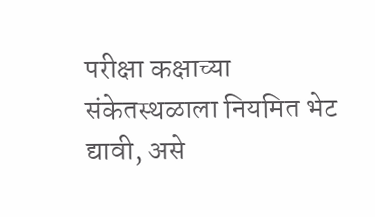परीक्षा कक्षाच्या संकेतस्थळाला नियमित भेट द्यावी, असे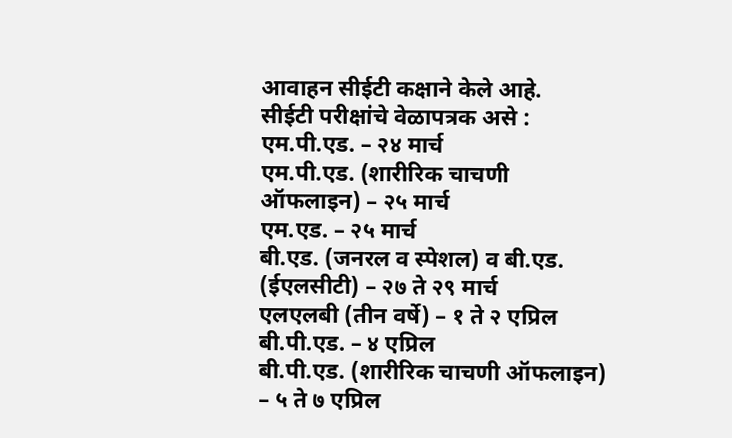आवाहन सीईटी कक्षाने केले आहे.
सीईटी परीक्षांचे वेळापत्रक असे :
एम.पी.एड. – २४ मार्च
एम.पी.एड. (शारीरिक चाचणी ऑफलाइन) – २५ मार्च
एम.एड. – २५ मार्च
बी.एड. (जनरल व स्पेशल) व बी.एड. (ईएलसीटी) – २७ ते २९ मार्च
एलएलबी (तीन वर्षे) – १ ते २ एप्रिल
बी.पी.एड. – ४ एप्रिल
बी.पी.एड. (शारीरिक चाचणी ऑफलाइन) – ५ ते ७ एप्रिल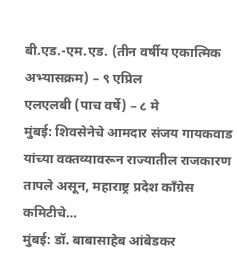बी.एड.-एम.एड. (तीन वर्षीय एकात्मिक अभ्यासक्रम) – ९ एप्रिल
एलएलबी (पाच वर्षे) – ८ मे
मुंबई: शिवसेनेचे आमदार संजय गायकवाड यांच्या वक्तव्यावरून राज्यातील राजकारण तापले असून, महाराष्ट्र प्रदेश काँग्रेस कमिटीचे…
मुंबई: डॉ. बाबासाहेब आंबेडकर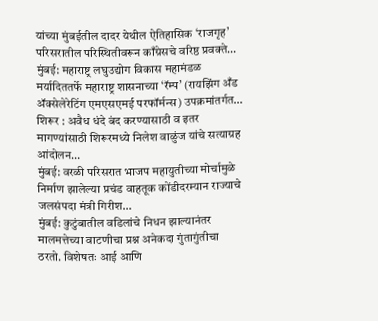यांच्या मुंबईतील दादर येथील ऐतिहासिक ‘राजगृह’ परिसरातील परिस्थितीवरून काँग्रेसचे वरिष्ठ प्रवक्ते…
मुंबई: महाराष्ट्र लघुउद्योग विकास महामंडळ मर्यादिततर्फे महाराष्ट्र शासनाच्या ‘रॅम्प’ (रायझिंग अँड ॲक्सेलेरेटिंग एमएसएमई परफॉर्मन्स) उपक्रमांतर्गत…
शिरूर : अवैध धंदे बंद करण्यासाठी व इतर मागण्यांसाठी शिरूरमध्ये निलेश वाळुंज यांचे सत्याग्रह आंदोलन…
मुंबई: वरळी परिसरात भाजप महायुतीच्या मोर्चामुळे निर्माण झालेल्या प्रचंड वाहतूक कोंडीदरम्यान राज्याचे जलसंपदा मंत्री गिरीश…
मुंबई: कुटुंबातील वडिलांचे निधन झाल्यानंतर मालमत्तेच्या वाटणीचा प्रश्न अनेकदा गुंतागुंतीचा ठरतो. विशेषतः आई आणि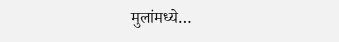मुलांमध्ये…